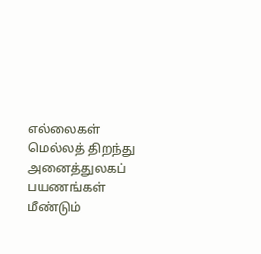எல்லைகள் மெல்லத் திறந்து அனைத்துலகப் பயணங்கள் மீண்டும்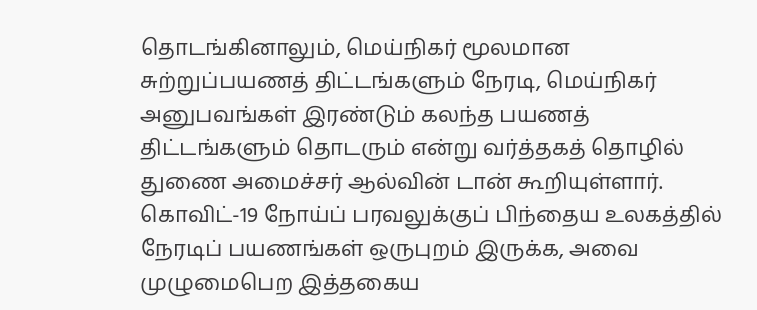தொடங்கினாலும், மெய்நிகர் மூலமான சுற்றுப்பயணத் திட்டங்களும் நேரடி, மெய்நிகர் அனுபவங்கள் இரண்டும் கலந்த பயணத் திட்டங்களும் தொடரும் என்று வர்த்தகத் தொழில் துணை அமைச்சர் ஆல்வின் டான் கூறியுள்ளார்.
கொவிட்-19 நோய்ப் பரவலுக்குப் பிந்தைய உலகத்தில் நேரடிப் பயணங்கள் ஒருபுறம் இருக்க, அவை முழுமைபெற இத்தகைய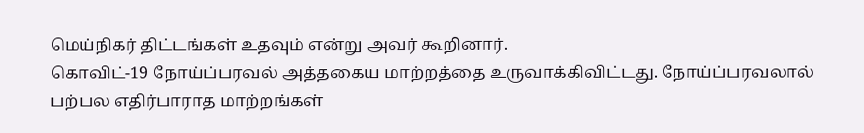மெய்நிகர் திட்டங்கள் உதவும் என்று அவர் கூறினார்.
கொவிட்-19 நோய்ப்பரவல் அத்தகைய மாற்றத்தை உருவாக்கிவிட்டது. நோய்ப்பரவலால் பற்பல எதிர்பாராத மாற்றங்கள்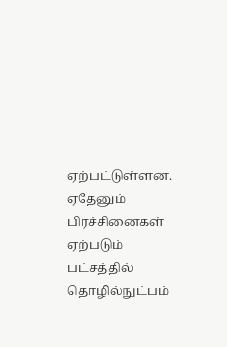ஏற்பட்டுள்ளன. ஏதேனும் பிரச்சினைகள் ஏற்படும் பட்சத்தில் தொழில்நுட்பம்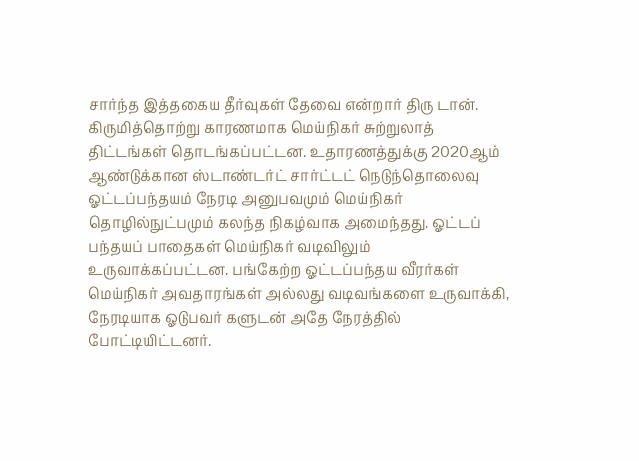சார்ந்த இத்தகைய தீர்வுகள் தேவை என்றார் திரு டான்.
கிருமித்தொற்று காரணமாக மெய்நிகர் சுற்றுலாத் திட்டங்கள் தொடங்கப்பட்டன. உதாரணத்துக்கு 2020ஆம் ஆண்டுக்கான ஸ்டாண்டர்ட் சார்ட்டட் நெடுந்தொலைவு ஓட்டப்பந்தயம் நேரடி அனுபவமும் மெய்நிகர் தொழில்நுட்பமும் கலந்த நிகழ்வாக அமைந்தது. ஓட்டப் பந்தயப் பாதைகள் மெய்நிகர் வடிவிலும் உருவாக்கப்பட்டன. பங்கேற்ற ஓட்டப்பந்தய வீரர்கள் மெய்நிகர் அவதாரங்கள் அல்லது வடிவங்களை உருவாக்கி, நேரடியாக ஓடுபவர் களுடன் அதே நேரத்தில் போட்டியிட்டனர்.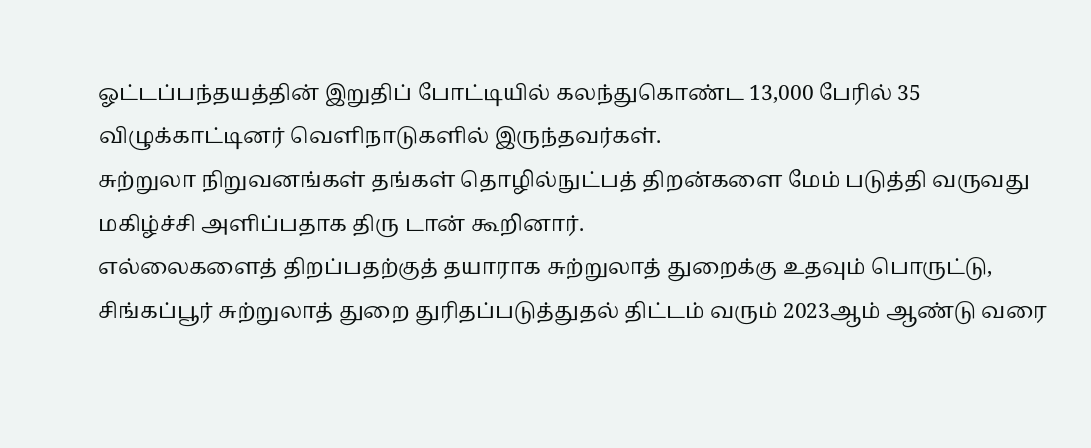ஓட்டப்பந்தயத்தின் இறுதிப் போட்டியில் கலந்துகொண்ட 13,000 பேரில் 35 விழுக்காட்டினர் வெளிநாடுகளில் இருந்தவர்கள்.
சுற்றுலா நிறுவனங்கள் தங்கள் தொழில்நுட்பத் திறன்களை மேம் படுத்தி வருவது மகிழ்ச்சி அளிப்பதாக திரு டான் கூறினார்.
எல்லைகளைத் திறப்பதற்குத் தயாராக சுற்றுலாத் துறைக்கு உதவும் பொருட்டு, சிங்கப்பூர் சுற்றுலாத் துறை துரிதப்படுத்துதல் திட்டம் வரும் 2023ஆம் ஆண்டு வரை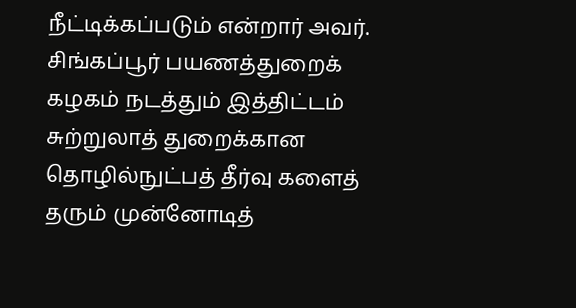நீட்டிக்கப்படும் என்றார் அவர்.
சிங்கப்பூர் பயணத்துறைக் கழகம் நடத்தும் இத்திட்டம் சுற்றுலாத் துறைக்கான தொழில்நுட்பத் தீர்வு களைத் தரும் முன்னோடித்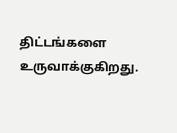திட்டங்களை உருவாக்குகிறது.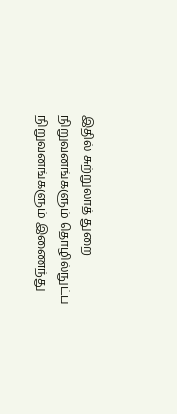இதில் சுற்றுலாத் துறை நிறுவனங்களும் தொழில்நுட்ப நிறுவனங்களும் இணைந்து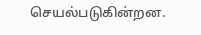செயல்படுகின்றன.